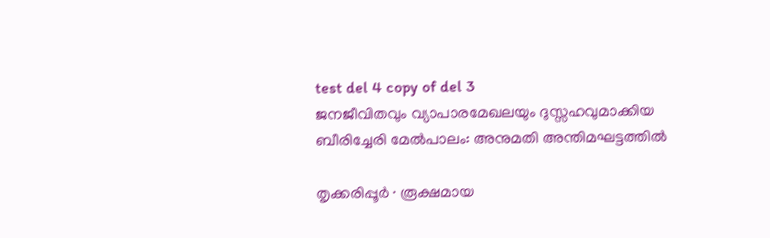test del 4 copy of del 3
ജനജീവിതവും വ്യാപാരമേഖലയും ദുസ്സഹവുമാക്കിയ ബീരിച്ചേരി മേൽപാലം: അനുമതി അന്തിമഘട്ടത്തിൽ

തൃക്കരിപ്പൂർ ∙ രൂക്ഷമായ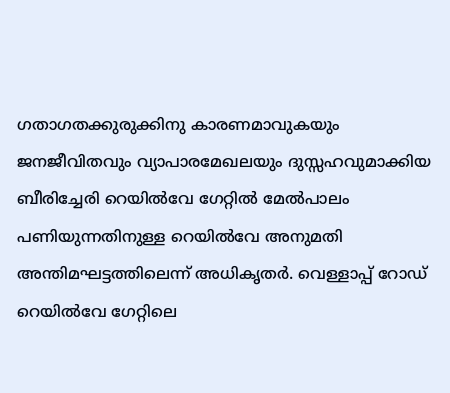ഗതാഗതക്കുരുക്കിനു കാരണമാവുകയും ജനജീവിതവും വ്യാപാരമേഖലയും ദുസ്സഹവുമാക്കിയ ബീരിച്ചേരി റെയിൽവേ ഗേറ്റിൽ മേൽപാലം പണിയുന്നതിനുള്ള റെയിൽവേ അനുമതി അന്തിമഘട്ടത്തിലെന്ന് അധികൃതർ. വെള്ളാപ്പ് റോഡ് റെയിൽവേ ഗേറ്റിലെ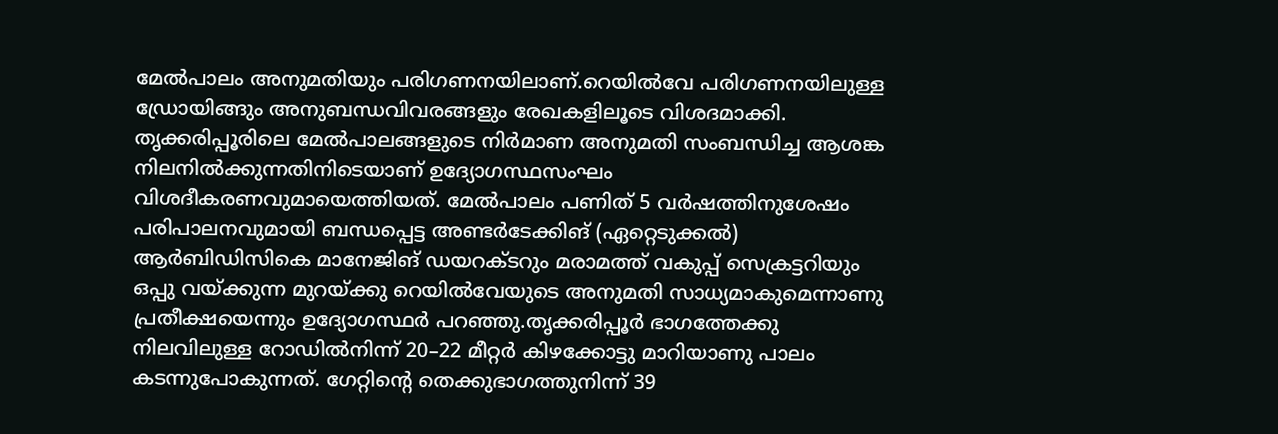മേൽപാലം അനുമതിയും പരിഗണനയിലാണ്.റെയിൽവേ പരിഗണനയിലുള്ള ഡ്രോയിങ്ങും അനുബന്ധവിവരങ്ങളും രേഖകളിലൂടെ വിശദമാക്കി. തൃക്കരിപ്പൂരിലെ മേൽപാലങ്ങളുടെ നിർമാണ അനുമതി സംബന്ധിച്ച ആശങ്ക നിലനിൽക്കുന്നതിനിടെയാണ് ഉദ്യോഗസ്ഥസംഘം വിശദീകരണവുമായെത്തിയത്. മേൽപാലം പണിത് 5 വർഷത്തിനുശേഷം പരിപാലനവുമായി ബന്ധപ്പെട്ട അണ്ടർടേക്കിങ് (ഏറ്റെടുക്കൽ) ആർബിഡിസികെ മാനേജിങ് ഡയറക്ടറും മരാമത്ത് വകുപ്പ് സെക്രട്ടറിയും ഒപ്പു വയ്ക്കുന്ന മുറയ്ക്കു റെയിൽവേയുടെ അനുമതി സാധ്യമാകുമെന്നാണു പ്രതീക്ഷയെന്നും ഉദ്യോഗസ്ഥർ പറഞ്ഞു.തൃക്കരിപ്പൂർ ഭാഗത്തേക്കു നിലവിലുള്ള റോഡിൽനിന്ന് 20–22 മീറ്റർ കിഴക്കോട്ടു മാറിയാണു പാലം കടന്നുപോകുന്നത്. ഗേറ്റിന്റെ തെക്കുഭാഗത്തുനിന്ന് 39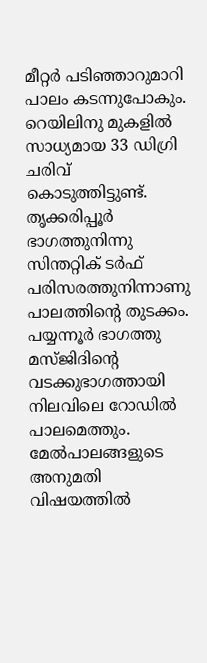മീറ്റർ പടിഞ്ഞാറുമാറി പാലം കടന്നുപോകും. റെയിലിനു മുകളിൽ സാധ്യമായ 33 ഡിഗ്രി ചരിവ് കൊടുത്തിട്ടുണ്ട്. തൃക്കരിപ്പൂർ ഭാഗത്തുനിന്നു സിന്തറ്റിക് ടർഫ് പരിസരത്തുനിന്നാണു പാലത്തിന്റെ തുടക്കം. പയ്യന്നൂർ ഭാഗത്തു മസ്ജിദിന്റെ വടക്കുഭാഗത്തായി നിലവിലെ റോഡിൽ പാലമെത്തും. മേൽപാലങ്ങളുടെ അനുമതി വിഷയത്തിൽ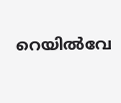റെയിൽവേ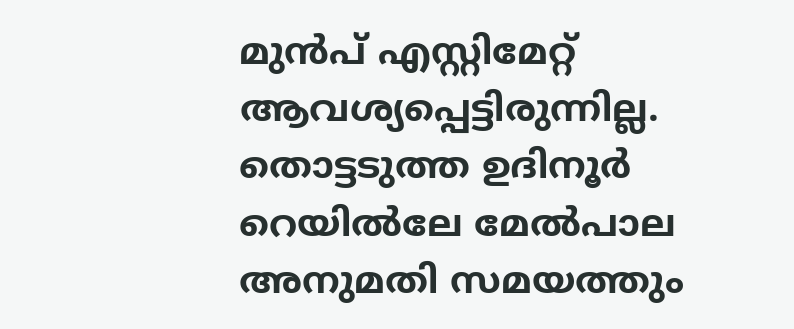മുൻപ് എസ്റ്റിമേറ്റ് ആവശ്യപ്പെട്ടിരുന്നില്ല. തൊട്ടടുത്ത ഉദിനൂർ റെയിൽലേ മേൽപാല അനുമതി സമയത്തും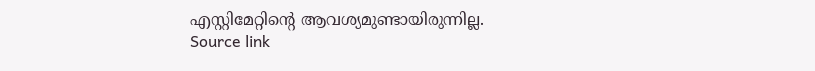എസ്റ്റിമേറ്റിന്റെ ആവശ്യമുണ്ടായിരുന്നില്ല.
Source link